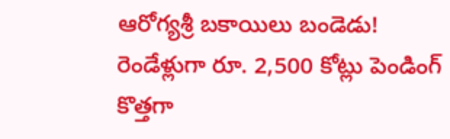ఆరోగ్యశ్రీ బకాయిలు బండెడు!
రెండేళ్లుగా రూ. 2,500 కోట్లు పెండింగ్
కొత్తగా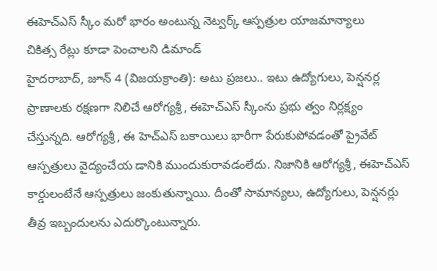ఈహెచ్ఎస్ స్కీం మరో భారం అంటున్న నెట్వర్క్ ఆస్పత్రుల యాజమాన్యాలు
చికిత్స రేట్లు కూడా పెంచాలని డిమాండ్
హైదరాబాద్, జూన్ 4 (విజయక్రాంతి): అటు ప్రజలు.. ఇటు ఉద్యోగులు, పెన్షనర్ల ప్రాణాలకు రక్షణగా నిలిచే ఆరోగ్యశ్రీ, ఈహెచ్ఎస్ స్కీంను ప్రభు త్వం నిర్లక్ష్యం చేస్తున్నది. ఆరోగ్యశ్రీ, ఈ హెచ్ఎస్ బకాయిలు భారీగా పేరుకుపోవడంతో ప్రైవేట్ ఆస్పత్రులు వైద్యంచేయ డానికి ముందుకురావడంలేదు. నిజానికి ఆరోగ్యశ్రీ, ఈహెచ్ఎస్ కార్డులంటేనే ఆస్పత్రులు జంకుతున్నాయి. దీంతో సామాన్యలు, ఉద్యోగులు, పెన్షనర్లు తీవ్ర ఇబ్బందులను ఎదుర్కొంటున్నారు.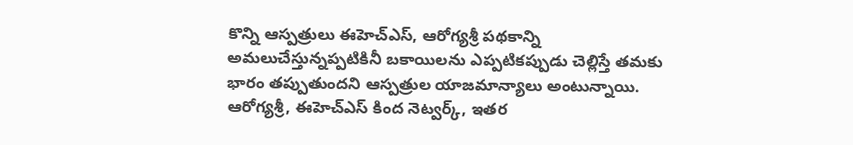కొన్ని ఆస్పత్రులు ఈహెచ్ఎస్, ఆరోగ్యశ్రీ పథకాన్ని అమలుచేస్తున్నప్పటికినీ బకాయిలను ఎప్పటికప్పుడు చెల్లిస్తే తమకు భారం తప్పుతుందని ఆస్పత్రుల యాజమాన్యాలు అంటున్నాయి. ఆరోగ్యశ్రీ, ఈహెచ్ఎస్ కింద నెట్వర్క్, ఇతర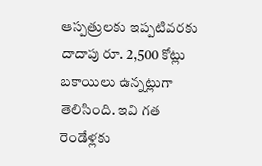ఆస్పత్రులకు ఇప్పటివరకు దాదాపు రూ. 2,500 కోట్లు బకాయిలు ఉన్నట్లుగా తెలిసింది. ఇవి గత రెండేళ్లకు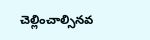చెల్లించాల్సినవ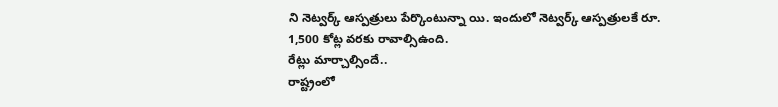ని నెట్వర్క్ ఆస్పత్రులు పేర్కొంటున్నా యి. ఇందులో నెట్వర్క్ ఆస్పత్రులకే రూ. 1,500 కోట్ల వరకు రావాల్సిఉంది.
రేట్లు మార్చాల్సిందే..
రాష్ట్రంలో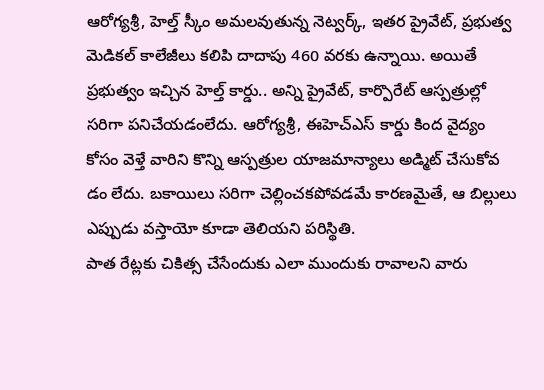ఆరోగ్యశ్రీ, హెల్త్ స్కీం అమలవుతున్న నెట్వర్క్, ఇతర ప్రైవేట్, ప్రభుత్వ మెడికల్ కాలేజీలు కలిపి దాదాపు 460 వరకు ఉన్నాయి. అయితే ప్రభుత్వం ఇచ్చిన హెల్త్ కార్డు.. అన్ని ప్రైవేట్, కార్పొరేట్ ఆస్పత్రుల్లో సరిగా పనిచేయడంలేదు. ఆరోగ్యశ్రీ, ఈహెచ్ఎస్ కార్డు కింద వైద్యం కోసం వెళ్తే వారిని కొన్ని ఆస్పత్రుల యాజమాన్యాలు అడ్మిట్ చేసుకోవ డం లేదు. బకాయిలు సరిగా చెల్లించకపోవడమే కారణమైతే, ఆ బిల్లులు ఎప్పుడు వస్తాయో కూడా తెలియని పరిస్థితి.
పాత రేట్లకు చికిత్స చేసేందుకు ఎలా ముందుకు రావాలని వారు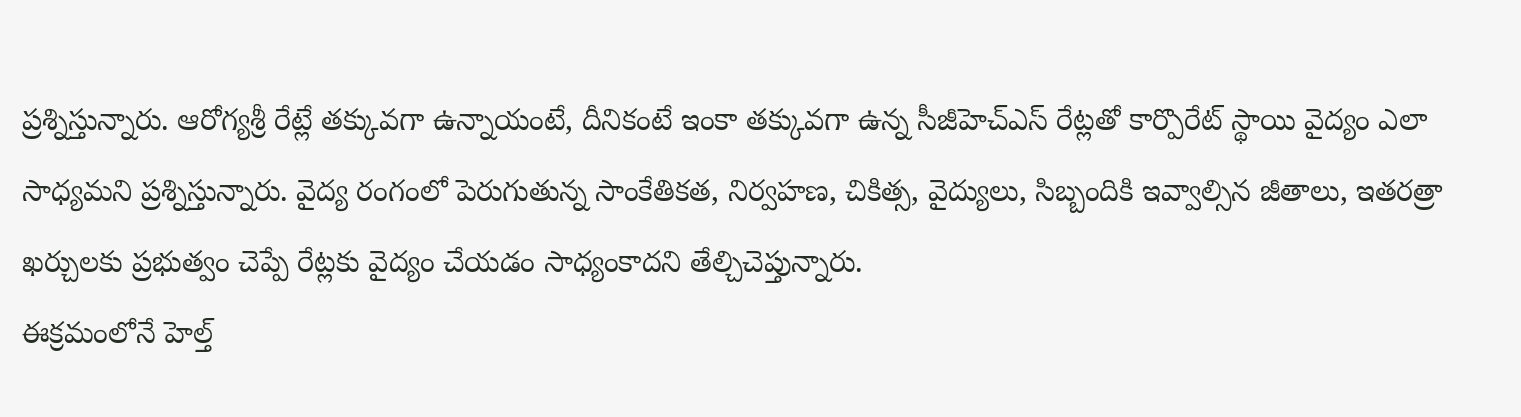ప్రశ్నిస్తున్నారు. ఆరోగ్యశ్రీ రేట్లే తక్కువగా ఉన్నాయంటే, దీనికంటే ఇంకా తక్కువగా ఉన్న సీజీహెచ్ఎస్ రేట్లతో కార్పొరేట్ స్థాయి వైద్యం ఎలా సాధ్యమని ప్రశ్నిస్తున్నారు. వైద్య రంగంలో పెరుగుతున్న సాంకేతికత, నిర్వహణ, చికిత్స, వైద్యులు, సిబ్బందికి ఇవ్వాల్సిన జీతాలు, ఇతరత్రా ఖర్చులకు ప్రభుత్వం చెప్పే రేట్లకు వైద్యం చేయడం సాధ్యంకాదని తేల్చిచెప్తున్నారు.
ఈక్రమంలోనే హెల్త్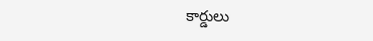కార్డులు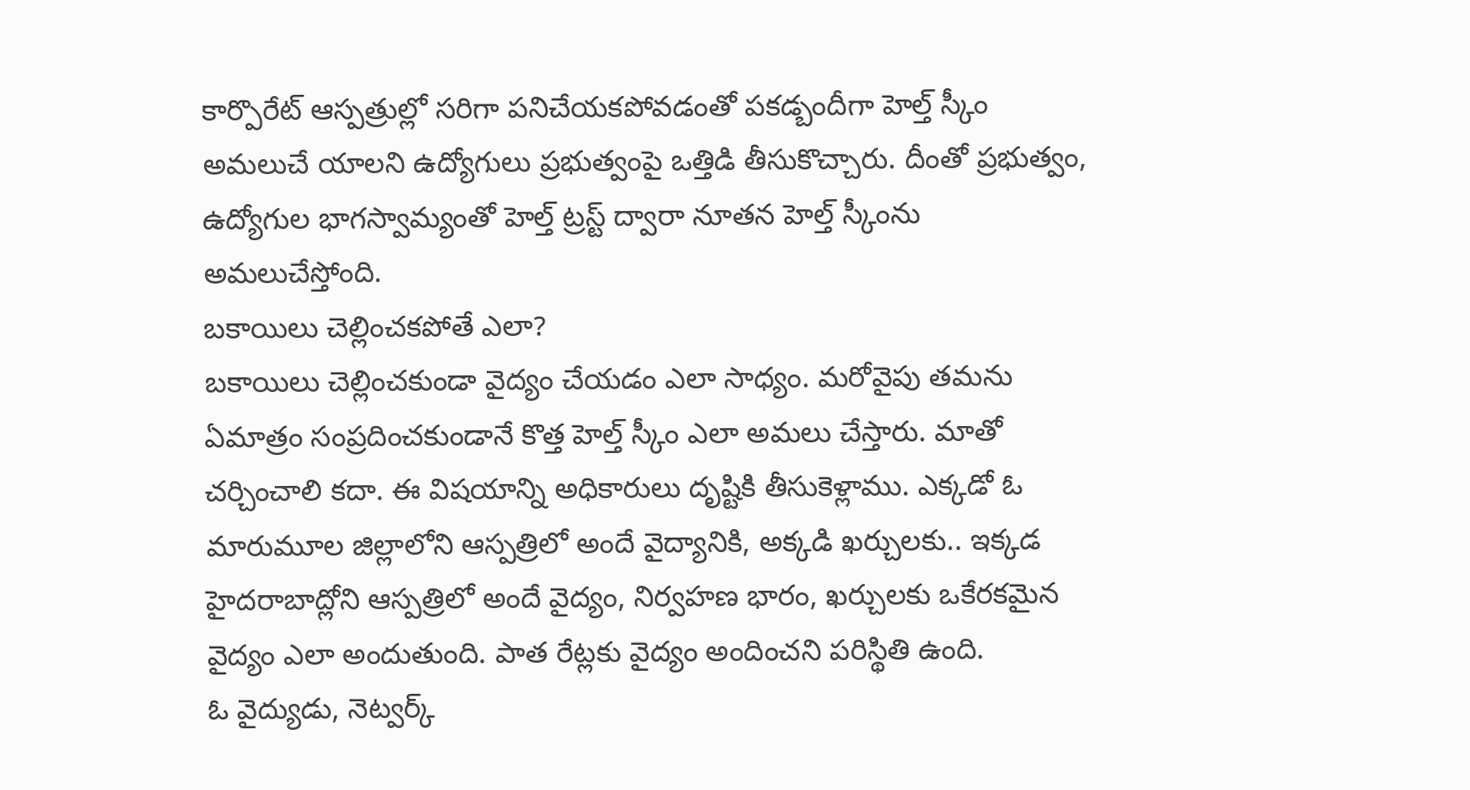కార్పొరేట్ ఆస్పత్రుల్లో సరిగా పనిచేయకపోవడంతో పకడ్బందీగా హెల్త్ స్కీం అమలుచే యాలని ఉద్యోగులు ప్రభుత్వంపై ఒత్తిడి తీసుకొచ్చారు. దీంతో ప్రభుత్వం, ఉద్యోగుల భాగస్వామ్యంతో హెల్త్ ట్రస్ట్ ద్వారా నూతన హెల్త్ స్కీంను అమలుచేస్తోంది.
బకాయిలు చెల్లించకపోతే ఎలా?
బకాయిలు చెల్లించకుండా వైద్యం చేయడం ఎలా సాధ్యం. మరోవైపు తమను ఏమాత్రం సంప్రదించకుండానే కొత్త హెల్త్ స్కీం ఎలా అమలు చేస్తారు. మాతో చర్చించాలి కదా. ఈ విషయాన్ని అధికారులు దృష్టికి తీసుకెళ్లాము. ఎక్కడో ఓ మారుమూల జిల్లాలోని ఆస్పత్రిలో అందే వైద్యానికి, అక్కడి ఖర్చులకు.. ఇక్కడ హైదరాబాద్లోని ఆస్పత్రిలో అందే వైద్యం, నిర్వహణ భారం, ఖర్చులకు ఒకేరకమైన వైద్యం ఎలా అందుతుంది. పాత రేట్లకు వైద్యం అందించని పరిస్థితి ఉంది.
ఓ వైద్యుడు, నెట్వర్క్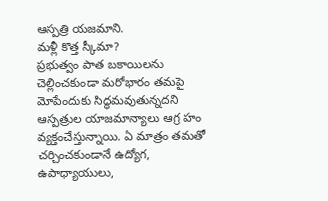ఆస్పత్రి యజమాని.
మళ్లీ కొత్త స్కీమా?
ప్రభుత్వం పాత బకాయిలను చెల్లించకుండా మరోభారం తమపై మోపేందుకు సిద్ధమవుతున్నదని ఆస్పత్రుల యాజమాన్యాలు ఆగ్ర హం వ్యక్తంచేస్తున్నాయి. ఏ మాత్రం తమతో చర్చించకుండానే ఉద్యోగ, ఉపాధ్యాయులు,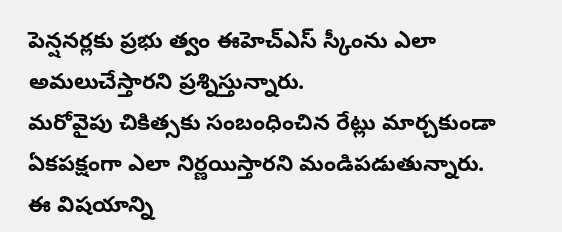పెన్షనర్లకు ప్రభు త్వం ఈహెచ్ఎస్ స్కీంను ఎలా అమలుచేస్తారని ప్రశ్నిస్తున్నారు.
మరోవైపు చికిత్సకు సంబంధించిన రేట్లు మార్చకుండా ఏకపక్షంగా ఎలా నిర్ణయిస్తారని మండిపడుతున్నారు. ఈ విషయాన్ని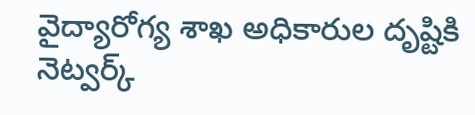వైద్యారోగ్య శాఖ అధికారుల దృష్టికి నెట్వర్క్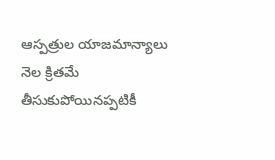ఆస్పత్రుల యాజమాన్యాలు నెల క్రితమే తీసుకుపోయినప్పటికీ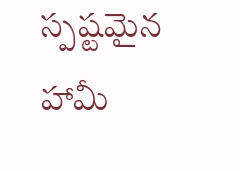స్పష్టమైన హామీ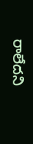రాలేదని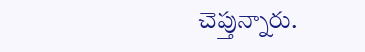చెప్తున్నారు.